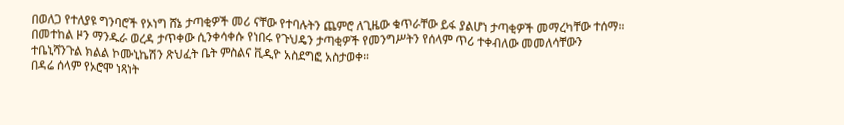በወለጋ የተለያዩ ግንባሮች የኦነግ ሸኔ ታጣቂዎች መሪ ናቸው የተባሉትን ጨምሮ ለጊዜው ቁጥራቸው ይፋ ያልሆነ ታጣቂዎች መማረካቸው ተሰማ። በመተከል ዞን ማንዱራ ወረዳ ታጥቀው ሲንቀሳቀሱ የነበሩ የጉህዴን ታጣቂዎች የመንግሥትን የሰላም ጥሪ ተቀብለው መመለሳቸውን ተቤኒሻንጉል ክልል ኮሙኒኬሽን ጽህፈት ቤት ምስልና ቪዲዮ አስደግፎ አስታወቀ።
በዳሬ ሰላም የኦሮሞ ነጻነት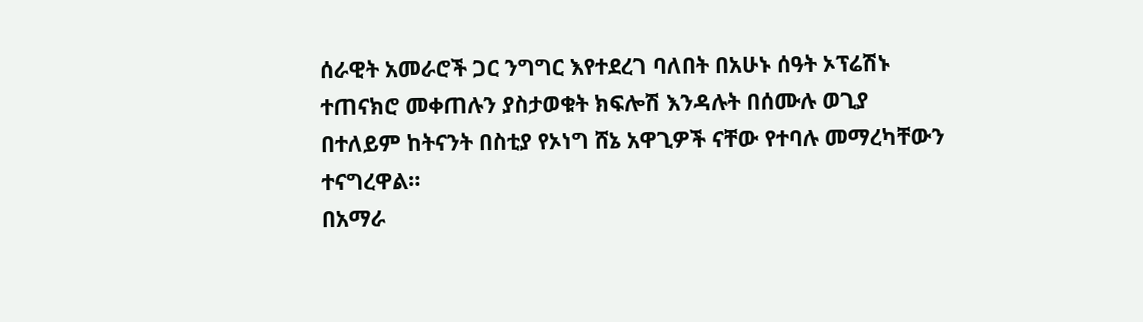ሰራዊት አመራሮች ጋር ንግግር እየተደረገ ባለበት በአሁኑ ሰዓት ኦፕሬሽኑ ተጠናክሮ መቀጠሉን ያስታወቁት ክፍሎሽ እንዳሉት በሰሙሉ ወጊያ በተለይም ከትናንት በስቲያ የኦነግ ሸኔ አዋጊዎች ናቸው የተባሉ መማረካቸውን ተናግረዋል።
በአማራ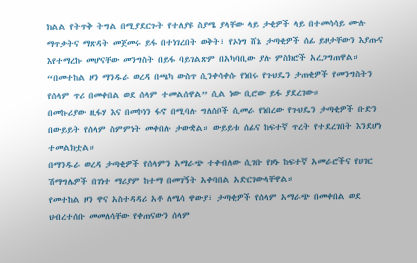ክልል የትጥቅ ትግል በሚያደርጉት የተለያዩ ስያሜ ያላቸው ላይ ታቂዎች ላይ በተመሳሳይ ሙሉ ማጥቃትና ማጽዳት መጀመሩ ይፋ በተነገረበት ወቅት፣ የኦነግ ሸኔ ታጣቂዎች ሰፊ ይዞታቸውን እያጡና እየተማረኩ መሆናቸው መንግስት በይፋ ባይገልጽም በአካባቢው ያሉ ምስክሮች አረጋግጠዋል።
“በመተከል ዞን ማንዱራ ወረዳ በጫካ ውስጥ ሲንቀሳቀሱ የነበሩ የጉህዴን ታጠቂዎች የመንግስትን የሰላም ጥሪ በመቀበል ወደ ሰላም ተመልሰዋል” ሲል ነው ቢሮው ይፋ ያደረገው።
በመኩሪያው ዚፋሃ እና በመኮነን ፋኖ በሚባሉ ግለሰቦች ሲመራ የነበረው የጉህዴን ታጣቂዎች ቡድን በውይይት የሰላም ስምምነት መቀበሉ ታውቋል። ውይይቱ ሰፊና ከፍተኛ ጥረት የተደረገበት እንደሆነ ተመልክቷል።
በማንዱራ ወረዳ ታጣቂዎች የሰላምን አማራጭ ተቀብለው ሲገቡ የዞኑ ከፍተኛ አመራሮችና የሀገር ሽማግሌዎች በገነተ ማሪያም ከተማ በመገኝት አቀባበል አድርገውላቸዋል።
የመተከል ዞን ዋና አስተዳዳሪ አቶ ለሜሳ ዋውያ፣ ታጣቂዎች የሰላም አማራጭ በመቀበል ወደ ህብረተሰቡ መመለሳቸው የቀጠናውን ሰላም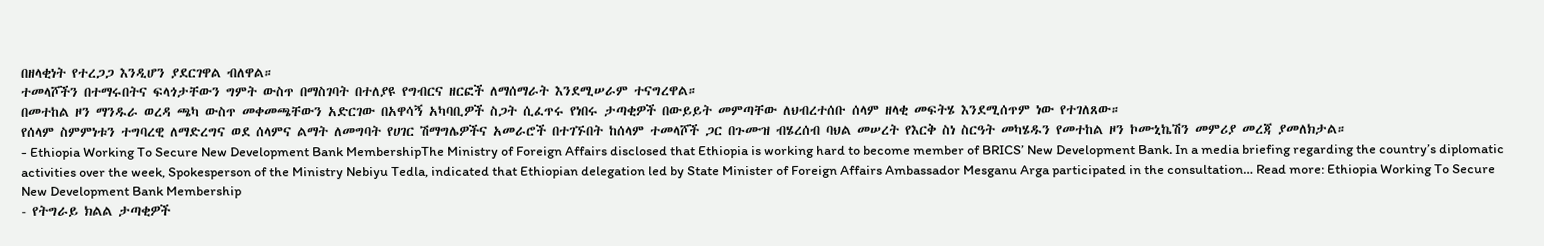በዘላቂነት የተረጋጋ እንዲሆን ያደርገዋል ብለዋል።
ተመላሾችን በተማሩበትና ፍላጎታቸውን ግምት ውስጥ በማስገባት በተለያዩ የግብርና ዘርፎች ለማሰማራት እንደሚሠራም ተናግረዋል።
በመተከል ዞን ማንዱራ ወረዳ ጫካ ውስጥ መቀመጫቸውን አድርገው በአዋሳኝ አካባቢዎች ስጋት ሲፈጥሩ የነበሩ ታጣቂዎች በውይይት መምጣቸው ለህብረተሰቡ ሰላም ዘላቂ መፍትሄ እንደሚሰጥም ነው የተገለጸው።
የሰላም ስምምነቱን ተግባረዊ ለማድረግና ወደ ሰላምና ልማት ለመግባት የሀገር ሽማግሌዎችና አመራሮች በተገኙበት ከሰላም ተመላሾች ጋር በጉሙዝ ብሄረሰብ ባህል መሠረት የእርቅ ስነ ስርዓት መካሄዱን የመተከል ዞን ኮሙኒኬሽን መምሪያ መረጃ ያመለክታል።
- Ethiopia Working To Secure New Development Bank MembershipThe Ministry of Foreign Affairs disclosed that Ethiopia is working hard to become member of BRICS’ New Development Bank. In a media briefing regarding the country’s diplomatic activities over the week, Spokesperson of the Ministry Nebiyu Tedla, indicated that Ethiopian delegation led by State Minister of Foreign Affairs Ambassador Mesganu Arga participated in the consultation… Read more: Ethiopia Working To Secure New Development Bank Membership
- የትግራይ ክልል ታጣቂዎች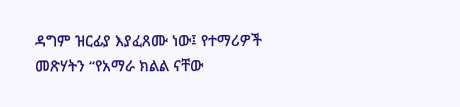ዳግም ዝርፊያ እያፈጸሙ ነው፤ የተማሪዎች መጽሃትን “የአማራ ክልል ናቸው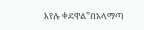እየሉ ቀደዋል”በአላማጣ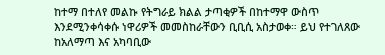ከተማ በተለየ መልኩ የትግራይ ክልል ታጣቂዎች በከተማዋ ውስጥ እንደሚንቀሳቀሱ ነዋሪዎች መመስከራቸውን ቢቢሲ አስታወቀ። ይህ የተገለጸው ከአለማጣ እና አካባቢው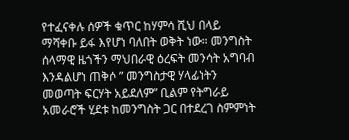የተፈናቀሉ ሰዎች ቁጥር ከሃምሳ ሺህ በላይ ማሻቀቡ ይፋ እየሆነ ባለበት ወቅት ነው። መንግስት ሰላማዊ ዜጎችን ማህበራዊ ዕረፍት መንሳት አግባብ እንዳልሆነ ጠቅሶ ” መንግስታዊ ሃላፊነትን መወጣት ፍርሃት አይደለም” ቢልም የትግራይ አመራሮች ሂደቱ ከመንግስት ጋር በተደረገ ስምምነት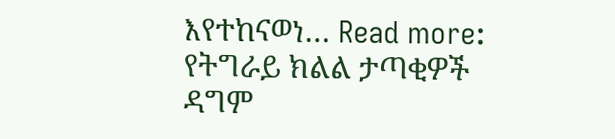እየተከናወነ… Read more: የትግራይ ክልል ታጣቂዎች ዳግም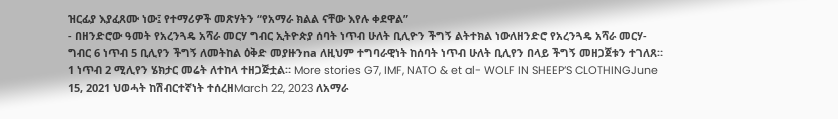ዝርፊያ እያፈጸሙ ነው፤ የተማሪዎች መጽሃትን “የአማራ ክልል ናቸው እየሉ ቀደዋል”
- በዘንድሮው ዓመት የአረንጓዴ አሻራ መርሃ ግብር ኢትዮጵያ ሰባት ነጥብ ሁለት ቢሊዮን ችግኝ ልትተክል ነውለዘንድሮ የአረንጓዴ አሻራ መርሃ-ግብር 6 ነጥብ 5 ቢሊየን ችግኝ ለመትከል ዕቅድ መያዙንna ለዚህም ተግባራዊነት ከሰባት ነጥብ ሁለት ቢሊየን በላይ ችግኝ መዘጋጀቱን ተገለጸ። 1 ነጥብ 2 ሚሊየን ሄክታር መሬት ለተከላ ተዘጋጅቷል። More stories G7, IMF, NATO & et al- WOLF IN SHEEP’S CLOTHINGJune 15, 2021 ህወሓት ከሽብርተኛነት ተሰረዘMarch 22, 2023 ለአማራ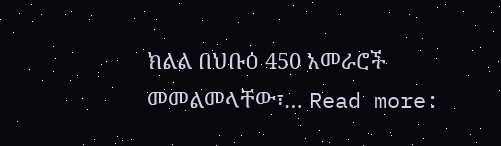ክልል በህቡዕ 450 አመራሮች መመልመላቸው፣… Read more: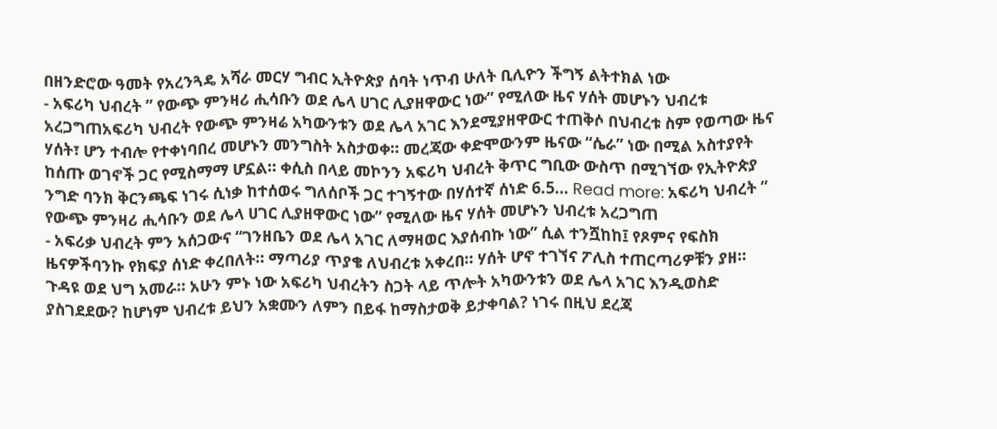በዘንድሮው ዓመት የአረንጓዴ አሻራ መርሃ ግብር ኢትዮጵያ ሰባት ነጥብ ሁለት ቢሊዮን ችግኝ ልትተክል ነው
- አፍሪካ ህብረት ” የውጭ ምንዛሪ ሒሳቡን ወደ ሌላ ሀገር ሊያዘዋውር ነው” የሚለው ዜና ሃሰት መሆኑን ህብረቱ አረጋግጠአፍሪካ ህብረት የውጭ ምንዛሬ አካውንቱን ወደ ሌላ አገር እንደሚያዘዋውር ተጠቅሶ በህብረቱ ስም የወጣው ዜና ሃሰት፣ ሆን ተብሎ የተቀነባበረ መሆኑን መንግስት አስታወቀ። መረጃው ቀድሞውንም ዜናው “ሴራ” ነው በሚል አስተያየት ከሰጡ ወገኖች ጋር የሚስማማ ሆኗል። ቀሲስ በላይ መኮንን አፍሪካ ህብረት ቅጥር ግቢው ውስጥ በሚገኘው የኢትዮጵያ ንግድ ባንክ ቅርንጫፍ ነገሩ ሲነቃ ከተሰወሩ ግለሰቦች ጋር ተገኝተው በሃሰተኛ ሰነድ 6.5… Read more: አፍሪካ ህብረት ” የውጭ ምንዛሪ ሒሳቡን ወደ ሌላ ሀገር ሊያዘዋውር ነው” የሚለው ዜና ሃሰት መሆኑን ህብረቱ አረጋግጠ
- አፍሪቃ ህብረት ምን አሰጋውና “ገንዘቤን ወደ ሌላ አገር ለማዛወር እያሰብኩ ነው” ሲል ተንሿከከ፤ የጾምና የፍስክ ዜናዎችባንኩ የክፍያ ሰነድ ቀረበለት። ማጣሪያ ጥያቄ ለህብረቱ አቀረበ። ሃሰት ሆኖ ተገኘና ፖሊስ ተጠርጣሪዎቹን ያዘ። ጉዳዩ ወደ ህግ አመራ። አሁን ምኑ ነው አፍሪካ ህብረትን ስጋት ላይ ጥሎት አካውንቱን ወደ ሌላ አገር እንዲወስድ ያስገደደው? ከሆነም ህብረቱ ይህን አቋሙን ለምን በይፋ ከማስታወቅ ይታቀባል? ነገሩ በዚህ ደረጃ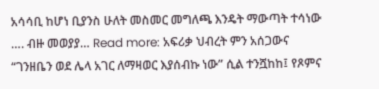አሳሳቢ ከሆነ ቢያንስ ሁለት መስመር መግለጫ እንዴት ማውጣት ተሳነው …. ብዙ መወያያ… Read more: አፍሪቃ ህብረት ምን አሰጋውና “ገንዘቤን ወደ ሌላ አገር ለማዛወር እያሰብኩ ነው” ሲል ተንሿከከ፤ የጾምና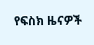የፍስክ ዜናዎች